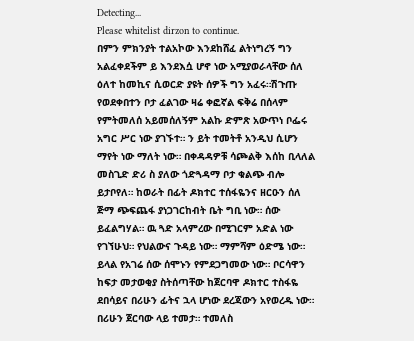Detecting...
Please whitelist dirzon to continue.
በምን ምክንያት ተልአኮው እንደከሸፈ ልትነግረኝ ግን አልፈቀደችም ይ እንደእሷ ሆኖ ነው አሚያወራላቸው ሰለ ዕለተ ከመኪና ሲወርድ ያዩት ሰዎች ግን አፈሩ።ሽጉጡ የወደቀበተን ቦታ ፈልገው ዛሬ ቀፎኛል ፍቅሬ በሰላም የምትመለሰ አይመሰለኝም አልኩ ድምጽ አውጥነ ቦፌሩ አግር ሥር ነው ያገኙተ። ን ይት ተመትቶ አንዲህ ሲሆን ማየት ነው ማለት ነው። በቀዳዳዎቹ ሳጮልቅ እሰከ ቢላለል መስጊድ ድሪ ስ ያለው ጎድጓዳማ ቦታ ቁልጭ ብሎ ይታቦየለ። ከወራት በፊት ዶክተር ተሰፋዬንና ዘርዑን ሰለ ጅማ ጭፍጨፋ ያነጋገርከብት ቤት ግቢ ነው። ሰው ይፈልግሃል። ዉ ጓድ አላምረው በሚገርም አድል ነው የገኘሁህ። የህልውና ጉዳይ ነው። ማምሻም ዕድሜ ነው። ይላል የአገሬ ሰው ሰሞኑን የምደጋግመው ነው። ቦርሳዋን ከፍታ መታወቂያ ስትሰጣቸው ከጀርባዋ ዶክተር ተስፋዬ ደበሳይና በሪሁን ፊትና ኋላ ሆነው ደረጃውን አየወረዱ ነው። በሪሁን ጀርባው ላይ ተመታ። ተመለስ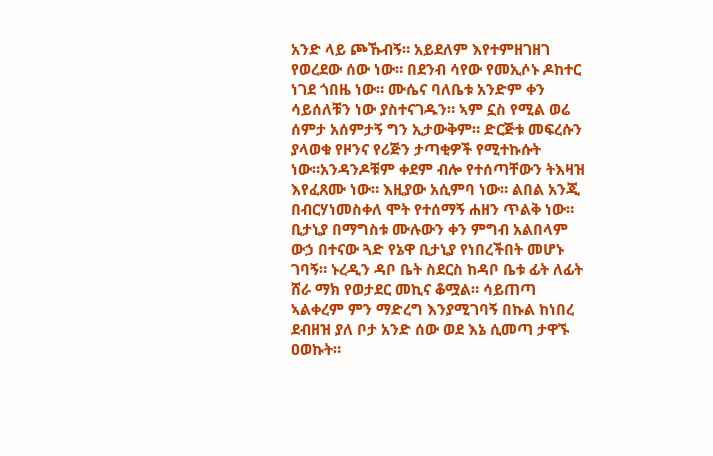አንድ ላይ ጮኹብኝ። አይደለም እየተምዘገዘገ የወረደው ሰው ነው። በደንብ ሳየው የመኢሶኑ ዶከተር ነገደ ጎበዜ ነው። ሙሴና ባለቤቱ አንድም ቀን ሳይሰለቹን ነው ያስተናገዱን። ኣም ኗስ የሚል ወሬ ሰምታ አሰምታኝ ግን ኢታውቅም። ድርጅቱ መፍረሱን ያላወቁ የዞንና የሪጅን ታጣቂዎች የሚተኩሱት ነው።አንዳንዶቹም ቀደም ብሎ የተሰጣቸውን ትእዛዝ እየፈጸሙ ነው። እዚያው አሲምባ ነው። ልበል አንጂ በብርሃነመስቀለ ሞት የተሰማኝ ሐዘን ጥልቅ ነው።
ቢታኒያ በማግስቱ ሙሉውን ቀን ምግብ አልበላም ውኃ በተናው ጓድ የኔዋ ቢታኒያ የነበረችበት መሆኑ ገባኝ። ኑረዲን ዳቦ ቤት ስደርስ ከዳቦ ቤቱ ፊት ለፊት ሸራ ማክ የወታደር መኪና ቆሟል። ሳይጠጣ ኣልቀረም ምን ማድረግ እንያሚገባኝ በኩል ከነበረ ደብዘዝ ያለ ቦታ አንድ ሰው ወደ እኔ ሲመጣ ታዋኙ ዐወኩት።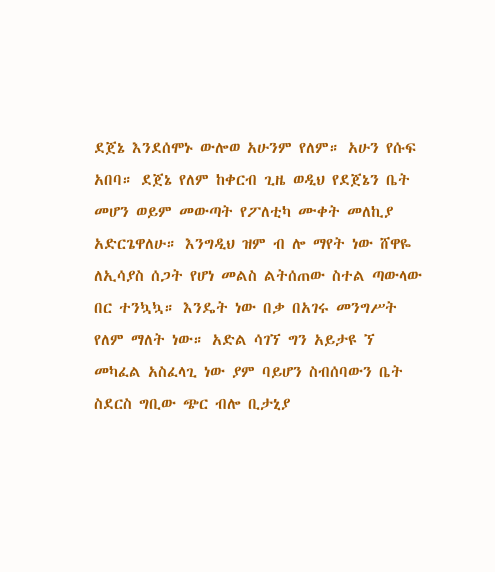ደጀኔ እንደሰሞኑ ውሎወ አሁንም የለም። አሁን የሱፍ አበባ። ደጀኔ የለም ከቀርብ ጊዜ ወዲህ የደጀኔን ቤት መሆን ወይም መውጣት የፖለቲካ ሙቀት መለኪያ አድርጌዋለሁ። እንግዲህ ዝም ብ ሎ ማየት ነው ሸዋዬ ለኢሳያስ ሰጋት የሆነ መልስ ልትሰጠው ስተል ጣውላው በር ተንኳኳ። እንዴት ነው በቃ በአገሩ መንግሥት የለም ማለት ነው። አድል ሳገኘ ግን አይታዩ ኘ መካፈል አስፈላጊ ነው ያም ባይሆን ስብሰባውን ቤት ስደርስ ግቢው ጭር ብሎ ቢታኒያ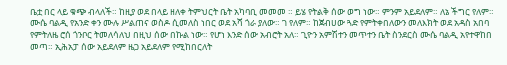ቤቷ በር ላይ ቁጭ ብላለች። ከዚያ ወደ በላይ ዘለቀ ትምህርት ቤት አካባቢ መመመ ። ይሄ የትልቅ ሰው ወግ ነው። ምንም አይደለም። ለኔ ችግር የለም። ሙሴ ባልዲ የአንድ ቀን ሙሉ ሥልጠና ወስዶ ሲመለስ ነበር ወደ አሻ ጎራ ያለው። ገ የለም። ከጀብሀው ጓድ የምትቀበለውን መለእክት ወደ አዳስ አበባ የምትለዜ ሮሰ ጎንቦር ትመለሳለህ በዚህ ሰው በኩል ነው። የሆነ እንድ ሰው አብሮት አለ። ጊዮን አምሽተን መጥተን ቤት ስንደርስ ሙሴ ባልዲ አየተዋከበ መጣ። ኢሕአፓ ሰው አይደለም ዜጋ አይደለም የሚከበርለት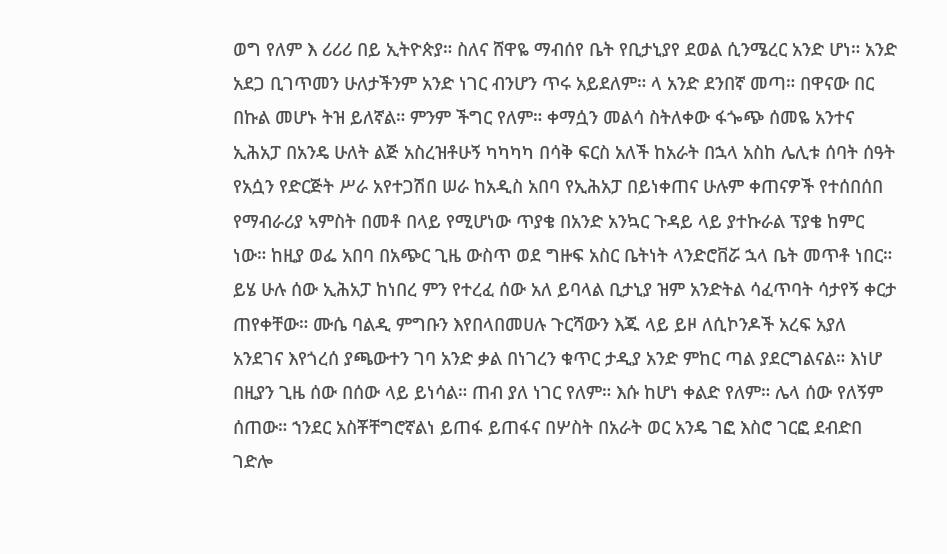ወግ የለም እ ሪሪሪ በይ ኢትዮጵያ። ስለና ሸዋዬ ማብሰየ ቤት የቢታኒያየ ደወል ሲንሜረር አንድ ሆነ። አንድ አደጋ ቢገጥመን ሁለታችንም አንድ ነገር ብንሆን ጥሩ አይደለም። ላ አንድ ደንበኛ መጣ። በዋናው በር በኩል መሆኑ ትዝ ይለኛል። ምንም ችግር የለም። ቀማሷን መልሳ ስትለቀው ፋጐጭ ሰመዬ አንተና ኢሕአፓ በአንዴ ሁለት ልጅ አስረዝቶሁኝ ካካካካ በሳቅ ፍርስ አለች ከአራት በኋላ አስከ ሌሊቱ ሰባት ሰዓት የአሷን የድርጅት ሥራ አየተጋሽበ ሠራ ከአዲስ አበባ የኢሕአፓ በይነቀጠና ሁሉም ቀጠናዎች የተሰበሰበ የማብራሪያ ኣምስት በመቶ በላይ የሚሆነው ጥያቄ በአንድ አንኳር ጉዳይ ላይ ያተኩራል ፕያቄ ከምር ነው። ከዚያ ወፌ አበባ በአጭር ጊዜ ውስጥ ወደ ግዙፍ አስር ቤትነት ላንድሮቨሯ ኋላ ቤት መጥቶ ነበር። ይሄ ሁሉ ሰው ኢሕአፓ ከነበረ ምን የተረፈ ሰው አለ ይባላል ቢታኒያ ዝም አንድትል ሳፈጥባት ሳታየኝ ቀርታ ጠየቀቸው። ሙሴ ባልዲ ምግቡን እየበላበመሀሉ ጉርሻውን እጁ ላይ ይዞ ለሲኮንዶች አረፍ አያለ አንደገና እየጎረሰ ያጫውተን ገባ አንድ ቃል በነገረን ቁጥር ታዲያ አንድ ምከር ጣል ያደርግልናል። እነሆ በዚያን ጊዜ ሰው በሰው ላይ ይነሳል። ጠብ ያለ ነገር የለም። እሱ ከሆነ ቀልድ የለም። ሌላ ሰው የለኝም ሰጠው። ኀንደር አስቾቸግሮኛልነ ይጠፋ ይጠፋና በሦስት በአራት ወር አንዴ ገፎ እስሮ ገርፎ ደብድበ ገድሎ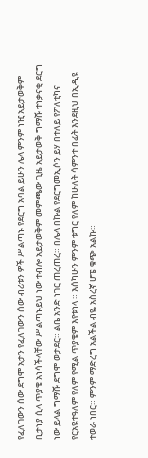የፈለገውን ሰው ደግሞ አታን የፈለገውን ሰው ብሪቱን ዎች ሥልጣኑ የደርግ አባል ይሁን ሌላ ምንም ነዢ አይታወቅም ቢታነያ ሲላ ጥያቄ አነሳችላቸው ሥልጣኑይህ ነው ተብሎ አይታወቅም መምጫው ጊዜ አይታወቅ ግማሹ ተነቃናቂ ደርግ ነው ይላል ግማሹ ደግሞ ወታደር። ልቤ አንድ ነገር ጠረጠረ። በሌላ በኩል የደርግመኢሶን ይሃ በተለይ የፖለቲካና የርአዩተዓለም የለም የሚል ጥያቄም እየቱነላ ። እሰካሁን ምንም ቱግር የለም ከሁለት ሳምንተ በፊት እንደዚህ በኢዲዩ ተወራ ነበር። ምንም ማድረግ አልችል ብዬ አስረኛ ሆፔ ቁጭ አልኩ።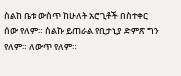ስልከ ቤቱ ውስጥ ከሁለት አሮጊቶች በስተቀር ሰው የለም። ስልኩ ይጠራል የቢታኒያ ድምጽ ግን የለም። ለውጥ የለም።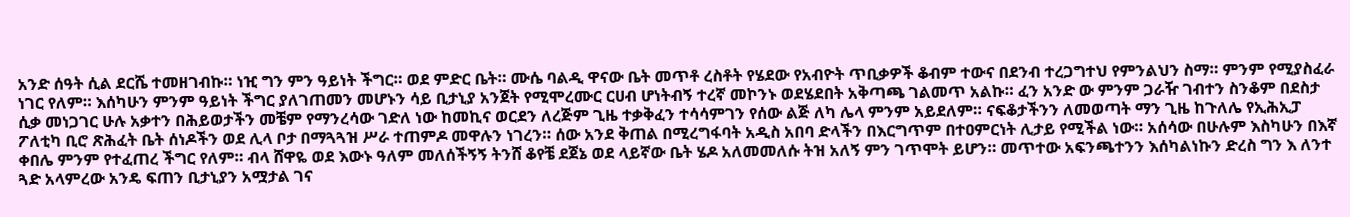አንድ ሰዓት ሲል ደርሼ ተመዘገብኩ። ነዢ ግን ምን ዓይነት ችግር። ወደ ምድር ቤት። ሙሴ ባልዲ ዋናው ቤት መጥቶ ረስቶት የሄደው የአብዮት ጥቢቃዎች ቆብም ተውና በደንብ ተረጋግተህ የምንልህን ስማ። ምንም የሚያስፈራ ነገር የለም። እሰካሁን ምንም ዓይነት ችግር ያለገጠመን መሆኑን ሳይ ቢታኒያ አንጀት የሚሞረሙር ርሀብ ሆነትብኝ ተረኛ መኮንኑ ወደሄደበት አቅጣጫ ገልመጥ አልኩ። ፈን አንድ ው ምንም ጋራዥ ገብተን ስንቆም በደስታ ሲቃ መነጋገር ሁሉ አቃተን በሕይወታችን መቼም የማንረሳው ገድለ ነው ከመኪና ወርደን ለረጅም ጊዜ ተቃቅፈን ተሳሳምገን የሰው ልጅ ለካ ሌላ ምንም አይደለም። ናፍቆታችንን ለመወጣት ማን ጊዜ ከጉለሌ የኢሕኢፓ ፖለቲካ ቢሮ ጽሕፈት ቤት ሰነዶችን ወደ ሊላ ቦታ በማጓጓዝ ሥራ ተጠምዶ መዋሉን ነገረን። ሰው አንደ ቅጠል በሚረግፋባት አዲስ አበባ ድላችን በእርግጥም በተዐምርነት ሊታይ የሚችል ነው። አሰሳው በሁሉም እስካሁን በእኛ ቀበሌ ምንም የተፈጠረ ችግር የለም። ብላ ሸዋዬ ወደ እውኑ ዓለም መለሰችኝኝ ትንሸ ቆየቼ ደጀኔ ወደ ላይኛው ቤት ሄዶ አለመመለሱ ትዝ አለኝ ምን ገጥሞት ይሆን። መጥተው አፍንጫተንን እሰካልነኩን ድረስ ግን እ ለንተ ጓድ አላምረው አንዴ ፍጠን ቢታኒያን አሟታል ገና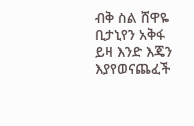ብቅ ስል ሸዋዬ ቢታኒየን አቅፋ ይዛ እንድ እጄን እያየወናጨፈች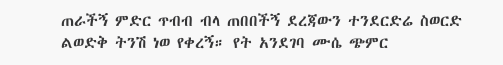ጠራችኝ ምድር ጥብብ ብላ ጠበበችኝ ደረጃውን ተንደርድሬ ስወርድ ልወድቅ ትንሽ ነወ የቀረኝ። የት አንደገባ ሙሴ ጭምር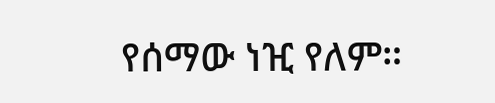የሰማው ነዢ የለም።